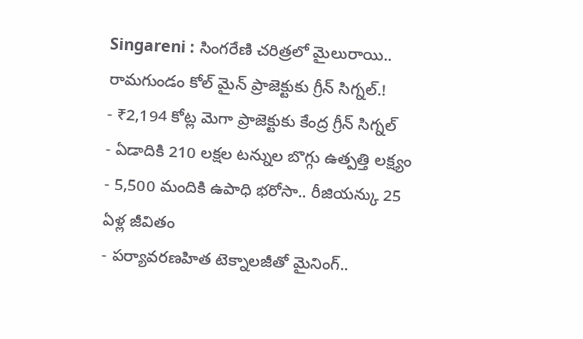Singareni : సింగరేణి చరిత్రలో మైలురాయి.. రామగుండం కోల్ మైన్ ప్రాజెక్టుకు గ్రీన్ సిగ్నల్.!
- ₹2,194 కోట్ల మెగా ప్రాజెక్టుకు కేంద్ర గ్రీన్ సిగ్నల్
- ఏడాదికి 210 లక్షల టన్నుల బొగ్గు ఉత్పత్తి లక్ష్యం
- 5,500 మందికి ఉపాధి భరోసా.. రీజియన్కు 25 ఏళ్ల జీవితం
- పర్యావరణహిత టెక్నాలజీతో మైనింగ్..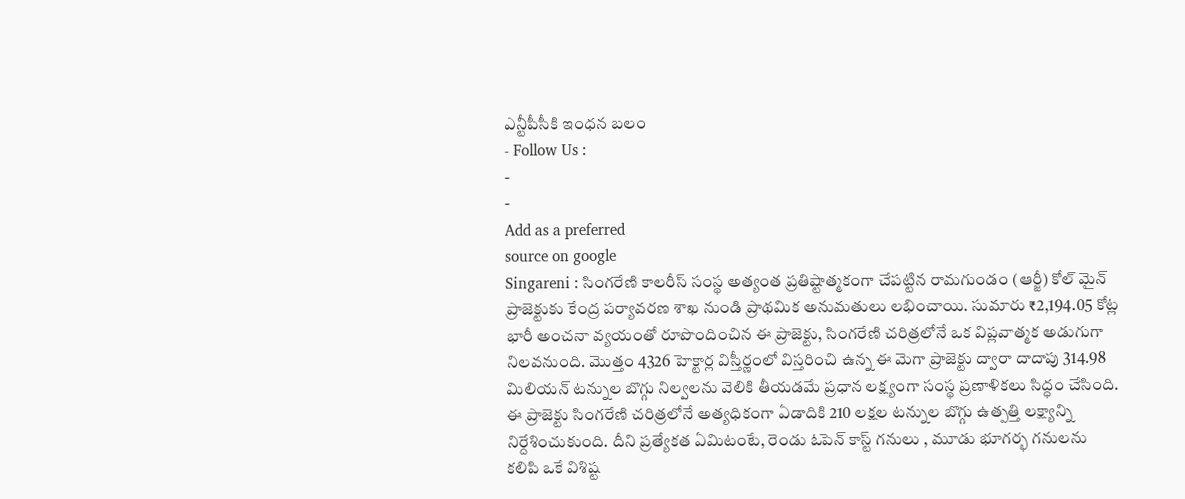ఎన్టీపీసీకి ఇంధన బలం
- Follow Us :
-
-
Add as a preferred
source on google
Singareni : సింగరేణి కాలరీస్ సంస్థ అత్యంత ప్రతిష్టాత్మకంగా చేపట్టిన రామగుండం (ఆర్జీ) కోల్ మైన్ ప్రాజెక్టుకు కేంద్ర పర్యావరణ శాఖ నుండి ప్రాథమిక అనుమతులు లభించాయి. సుమారు ₹2,194.05 కోట్ల భారీ అంచనా వ్యయంతో రూపొందించిన ఈ ప్రాజెక్టు, సింగరేణి చరిత్రలోనే ఒక విప్లవాత్మక అడుగుగా నిలవనుంది. మొత్తం 4326 హెక్టార్ల విస్తీర్ణంలో విస్తరించి ఉన్న ఈ మెగా ప్రాజెక్టు ద్వారా దాదాపు 314.98 మిలియన్ టన్నుల బొగ్గు నిల్వలను వెలికి తీయడమే ప్రధాన లక్ష్యంగా సంస్థ ప్రణాళికలు సిద్ధం చేసింది.
ఈ ప్రాజెక్టు సింగరేణి చరిత్రలోనే అత్యధికంగా ఏడాదికి 210 లక్షల టన్నుల బొగ్గు ఉత్పత్తి లక్ష్యాన్ని నిర్దేశించుకుంది. దీని ప్రత్యేకత ఏమిటంటే, రెండు ఓపెన్ కాస్ట్ గనులు , మూడు భూగర్భ గనులను కలిపి ఒకే విశిష్ట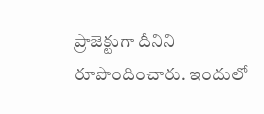ప్రాజెక్టుగా దీనిని రూపొందించారు. ఇందులో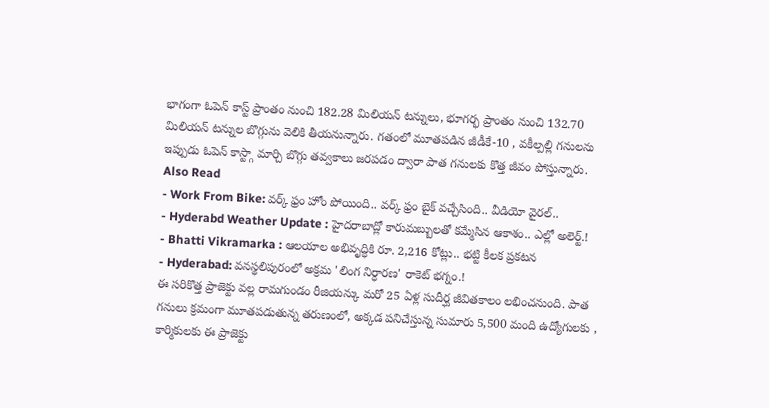భాగంగా ఓపెన్ కాస్ట్ ప్రాంతం నుంచి 182.28 మిలియన్ టన్నులు, భూగర్భ ప్రాంతం నుంచి 132.70 మిలియన్ టన్నుల బొగ్గును వెలికి తీయనున్నారు. గతంలో మూతపడిన జీడీకే-10 , వకీల్పల్లి గనులను ఇప్పుడు ఓపెన్ కాస్ట్గా మార్చి బొగ్గు తవ్వకాలు జరపడం ద్వారా పాత గనులకు కొత్త జీవం పోస్తున్నారు.
Also Read
- Work From Bike: వర్క్ ఫ్రం హోం పోయింది.. వర్క్ ఫ్రం బైక్ వచ్చేసింది.. వీడియో వైరల్..
- Hyderabd Weather Update : హైదరాబాద్లో కారుమబ్బులతో కమ్మేసిన ఆకాశం.. ఎల్లో అలెర్ట్.!
- Bhatti Vikramarka : ఆలయాల అభివృద్ధికి రూ. 2,216 కోట్లు.. భట్టి కీలక ప్రకటన
- Hyderabad: వనస్థలిపురంలో అక్రమ 'లింగ నిర్ధారణ' రాకెట్ భగ్నం.!
ఈ సరికొత్త ప్రాజెక్టు వల్ల రామగుండం రీజియన్కు మరో 25 ఏళ్ల సుదీర్ఘ జీవితకాలం లభించనుంది. పాత గనులు క్రమంగా మూతపడుతున్న తరుణంలో, అక్కడ పనిచేస్తున్న సుమారు 5,500 మంది ఉద్యోగులకు , కార్మికులకు ఈ ప్రాజెక్టు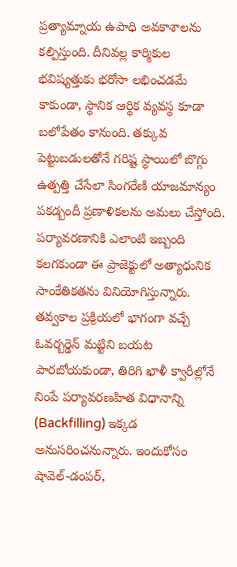ప్రత్యామ్నాయ ఉపాధి అవకాశాలను కల్పిస్తుంది. దీనివల్ల కార్మికుల భవిష్యత్తుకు భరోసా లభించడమే కాకుండా, స్థానిక ఆర్థిక వ్యవస్థ కూడా బలోపేతం కానుంది. తక్కువ పెట్టుబడులతోనే గరిష్ట స్థాయిలో బొగ్గు ఉత్పత్తి చేసేలా సింగరేణి యాజమాన్యం పకడ్బందీ ప్రణాళికలను అమలు చేస్తోంది.
పర్యావరణానికి ఎలాంటి ఇబ్బంది కలగకుండా ఈ ప్రాజెక్టులో అత్యాధునిక సాంకేతికతను వినియోగిస్తున్నారు. తవ్వకాల ప్రక్రియలో భాగంగా వచ్చే ఓవర్బర్డెన్ మట్టిని బయట పారబోయకుండా, తిరిగి ఖాళీ క్వారీల్లోనే నింపే పర్యావరణహిత విధానాన్ని (Backfilling) ఇక్కడ అనుసరించనున్నారు. ఇందుకోసం షావెల్-డంపర్,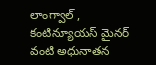లాంగ్వాల్ , కంటిన్యూయస్ మైనర్ వంటి అధునాతన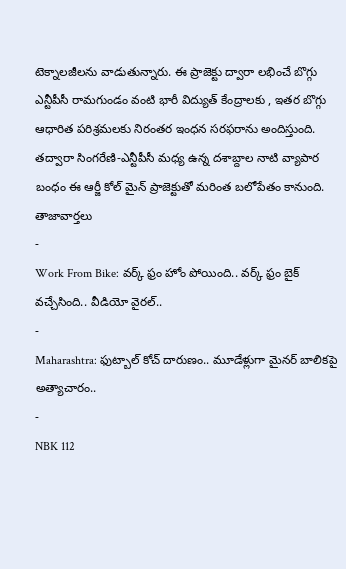టెక్నాలజీలను వాడుతున్నారు. ఈ ప్రాజెక్టు ద్వారా లభించే బొగ్గు ఎన్టీపీసీ రామగుండం వంటి భారీ విద్యుత్ కేంద్రాలకు , ఇతర బొగ్గు ఆధారిత పరిశ్రమలకు నిరంతర ఇంధన సరఫరాను అందిస్తుంది. తద్వారా సింగరేణి-ఎన్టీపీసీ మధ్య ఉన్న దశాబ్దాల నాటి వ్యాపార బంధం ఈ ఆర్జీ కోల్ మైన్ ప్రాజెక్టుతో మరింత బలోపేతం కానుంది.
తాజావార్తలు
-
Work From Bike: వర్క్ ఫ్రం హోం పోయింది.. వర్క్ ఫ్రం బైక్ వచ్చేసింది.. వీడియో వైరల్..
-
Maharashtra: ఫుట్బాల్ కోచ్ దారుణం.. మూడేళ్లుగా మైనర్ బాలికపై అత్యాచారం..
-
NBK 112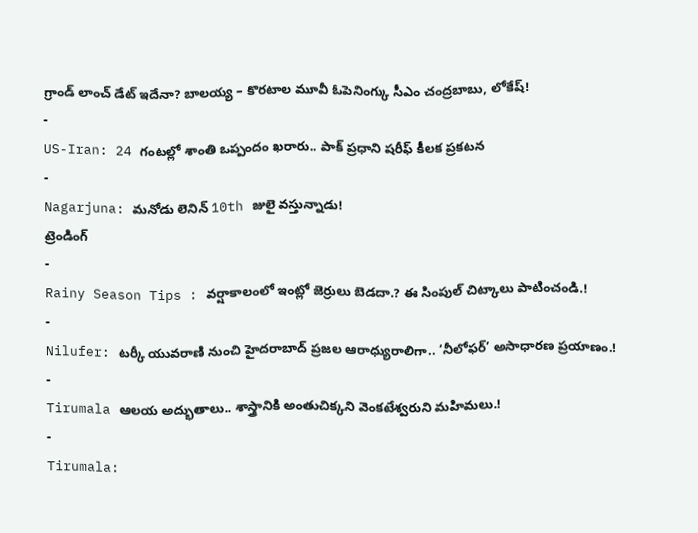గ్రాండ్ లాంచ్ డేట్ ఇదేనా? బాలయ్య – కొరటాల మూవీ ఓపెనింగ్కు సీఎం చంద్రబాబు, లోకేష్!
-
US-Iran: 24 గంటల్లో శాంతి ఒప్పందం ఖరారు.. పాక్ ప్రధాని షరీఫ్ కీలక ప్రకటన
-
Nagarjuna: మనోడు లెనిన్ 10th జులై వస్తున్నాడు!
ట్రెండింగ్
-
Rainy Season Tips : వర్షాకాలంలో ఇంట్లో జెర్రులు బెడదా.? ఈ సింపుల్ చిట్కాలు పాటించండి.!
-
Nilufer: టర్కీ యువరాణి నుంచి హైదరాబాద్ ప్రజల ఆరాధ్యురాలిగా.. ‘నీలోఫర్’ అసాధారణ ప్రయాణం.!
-
Tirumala ఆలయ అద్భుతాలు.. శాస్త్రానికి అంతుచిక్కని వెంకటేశ్వరుని మహిమలు.!
-
Tirumala: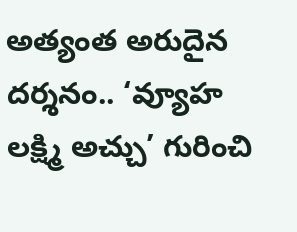అత్యంత అరుదైన దర్శనం.. ‘వ్యూహ లక్ష్మి అచ్చు’ గురించి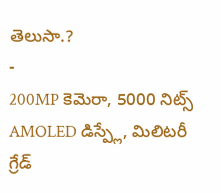తెలుసా.?
-
200MP కెమెరా, 5000 నిట్స్ AMOLED డిస్ప్లే, మిలిటరీ గ్రేడ్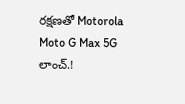రక్షణతో Motorola Moto G Max 5G లాంచ్.!